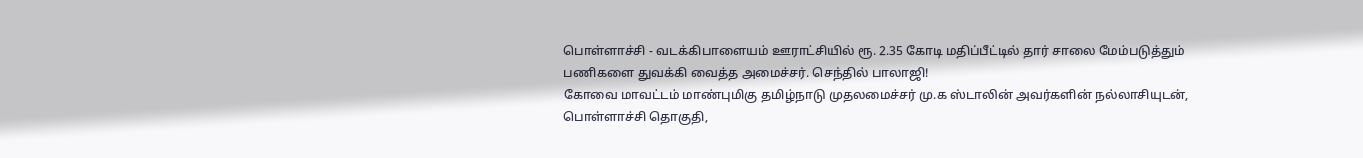பொள்ளாச்சி - வடக்கிபாளையம் ஊராட்சியில் ரூ. 2.35 கோடி மதிப்பீட்டில் தார் சாலை மேம்படுத்தும் பணிகளை துவக்கி வைத்த அமைச்சர். செந்தில் பாலாஜி!
கோவை மாவட்டம் மாண்புமிகு தமிழ்நாடு முதலமைச்சர் மு.க ஸ்டாலின் அவர்களின் நல்லாசியுடன், பொள்ளாச்சி தொகுதி,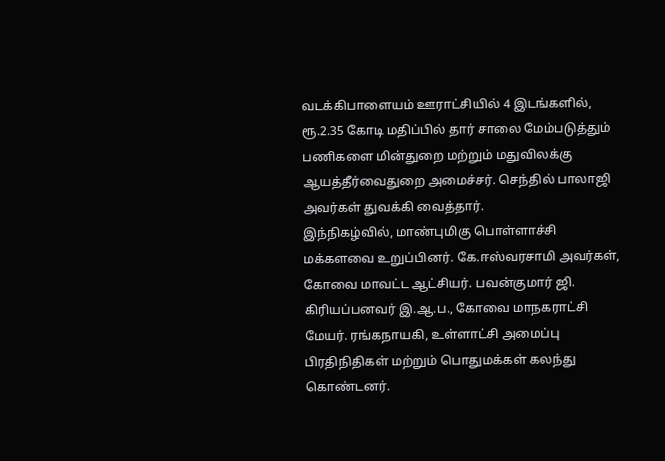வடக்கிபாளையம் ஊராட்சியில் 4 இடங்களில், ரூ.2.35 கோடி மதிப்பில் தார் சாலை மேம்படுத்தும் பணிகளை மின்துறை மற்றும் மதுவிலக்கு ஆயத்தீர்வைதுறை அமைச்சர். செந்தில் பாலாஜி அவர்கள் துவக்கி வைத்தார்.
இந்நிகழ்வில், மாண்புமிகு பொள்ளாச்சி மக்களவை உறுப்பினர். கே.ஈஸ்வரசாமி அவர்கள், கோவை மாவட்ட ஆட்சியர். பவன்குமார் ஜி. கிரியப்பனவர் இ.ஆ.ப., கோவை மாநகராட்சி மேயர். ரங்கநாயகி, உள்ளாட்சி அமைப்பு பிரதிநிதிகள் மற்றும் பொதுமக்கள் கலந்து கொண்டனர்.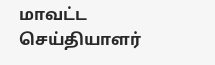மாவட்ட செய்தியாளர்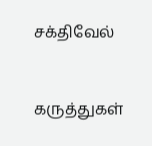சக்திவேல்


கருத்துகள்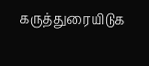கருத்துரையிடுக